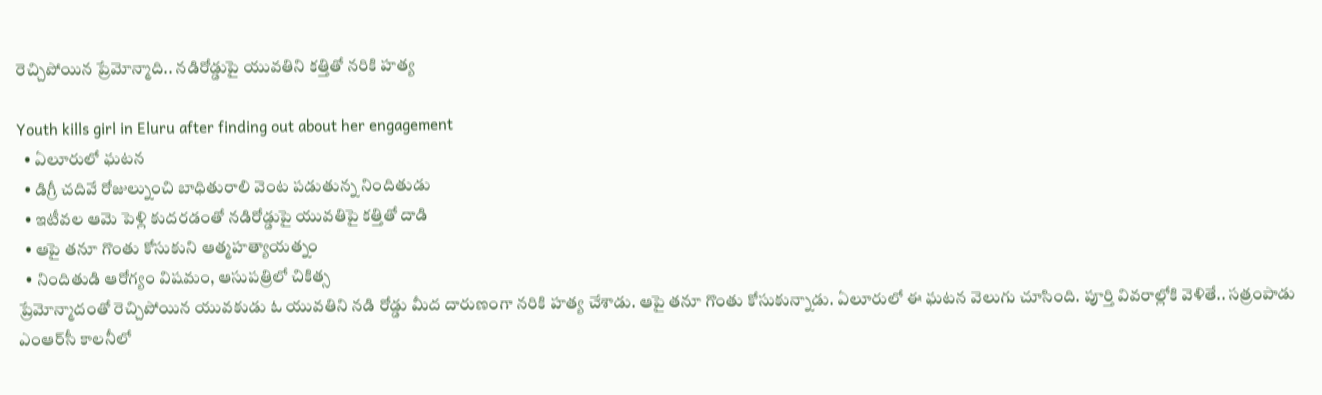రెచ్చిపోయిన ప్రేమోన్మాది.. నడిరోడ్డుపై యువతిని కత్తితో నరికి హత్య

Youth kills girl in Eluru after finding out about her engagement
  • ఏలూరులో ఘటన
  • డిగ్రీ చదివే రోజుల్నుంచి బాధితురాలి వెంట పడుతున్న నిందితుడు
  • ఇటీవల ఆమె పెళ్లి కుదరడంతో నడిరోడ్డుపై యువతిపై కత్తితో దాడి
  • ఆపై తనూ గొంతు కోసుకుని ఆత్మహత్యాయత్నం
  • నిందితుడి ఆరోగ్యం విషమం, ఆసుపత్రిలో చికిత్స
ప్రేమోన్మాదంతో రెచ్చిపోయిన యువకుడు ఓ యువతిని నడి రోడ్డు మీద దారుణంగా నరికి హత్య చేశాడు. ఆపై తనూ గొంతు కోసుకున్నాడు. ఏలూరులో ఈ ఘటన వెలుగు చూసింది. పూర్తి వివరాల్లోకి వెళితే.. సత్రంపాడు ఎంఆర్‌సీ కాలనీలో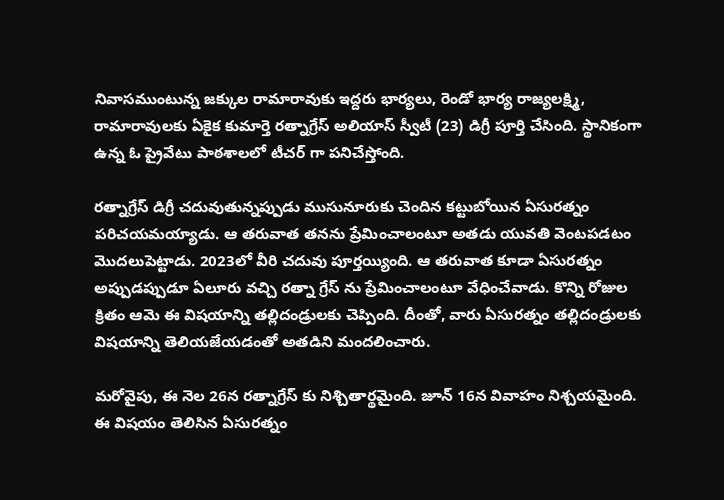నివాసముంటున్న జక్కుల రామారావుకు ఇద్దరు భార్యలు, రెండో భార్య రాజ్యలక్ష్మి, రామారావులకు ఏకైక కుమార్తె రత్నాగ్రేస్ అలియాస్ స్వీటీ (23) డిగ్రీ పూర్తి చేసింది. స్థానికంగా ఉన్న ఓ ప్రైవేటు పాఠశాలలో టీచర్ గా పనిచేస్తోంది.

రత్నాగ్రేస్ డిగ్రీ చదువుతున్నప్పుడు ముసునూరుకు చెందిన కట్టుబోయిన ఏసురత్నం పరిచయమయ్యాడు. ఆ తరువాత తనను ప్రేమించాలంటూ అతడు యువతి వెంటపడటం మొదలుపెట్టాడు. 2023లో వీరి చదువు పూర్తయ్యింది. ఆ తరువాత కూడా ఏసురత్నం అప్పుడప్పుడూ ఏలూరు వచ్చి రత్నా గ్రేస్ ‌ను ప్రేమించాలంటూ వేధించేవాడు. కొన్ని రోజుల క్రితం ఆమె ఈ విషయాన్ని తల్లిదండ్రులకు చెప్పింది. దీంతో, వారు ఏసురత్నం తల్లిదండ్రులకు విషయాన్ని తెలియజేయడంతో అతడిని మందలించారు.

మరోవైపు, ఈ నెల 26న రత్నాగ్రేస్ కు నిశ్చితార్థమైంది. జూన్ 16న వివాహం నిశ్చయమైంది. ఈ విషయం తెలిసిన ఏసురత్నం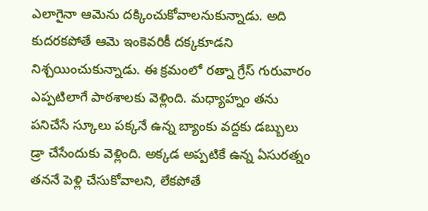ఎలాగైనా ఆమెను దక్కించుకోవాలనుకున్నాడు. అది కుదరకపోతే ఆమె ఇంకెవరికీ దక్కకూడని నిశ్చయించుకున్నాడు. ఈ క్రమంలో రత్నా గ్రేస్ గురువారం ఎప్పటిలాగే పాఠశాలకు వెళ్లింది. మధ్యాహ్నం తను పనిచేసే స్కూలు పక్కనే ఉన్న బ్యాంకు వద్దకు డబ్బులు డ్రా చేసేందుకు వెళ్లింది. అక్కడ అప్పటికే ఉన్న ఏసురత్నం తననే పెళ్లి చేసుకోవాలని, లేకపోతే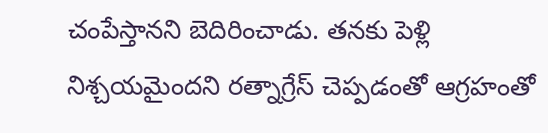చంపేస్తానని బెదిరించాడు. తనకు పెళ్లి నిశ్చయమైందని రత్నాగ్రేస్ చెప్పడంతో ఆగ్రహంతో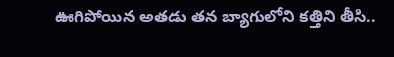ఊగిపోయిన అతడు తన బ్యాగులోని కత్తిని తీసి..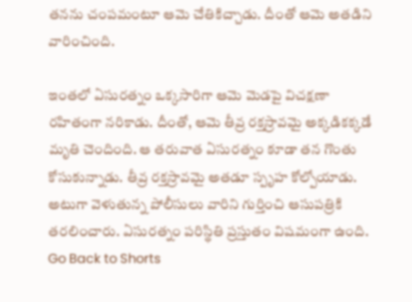తనను చంపమంటూ ఆమె చేతికిచ్చాడు. దీంతో ఆమె అతడిని వారించింది.

ఇంతలో ఏసురత్నం ఒక్కసారిగా ఆమె మెడపై విచక్షణా రహితంగా నరికాడు. దీంతో, ఆమె తీవ్ర రక్తస్రావమై అక్కడికక్కడే మృతి చెందింది. ఆ తరువాత ఏసురత్నం కూడా తన గొంతు కోసుకున్నాడు. తీవ్ర రక్తస్రావమై అతడూ స్పృహ కోల్పోయాడు. అటుగా వెళుతున్న పోలీసులు వారిని గుర్తించి ఆసుపత్రికి తరలించారు. ఏసురత్నం పరిస్థితి ప్రస్తుతం విషమంగా ఉంది.
Go Back to Shorts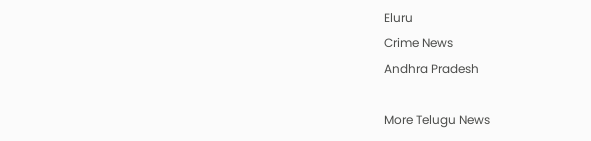Eluru
Crime News
Andhra Pradesh

More Telugu News